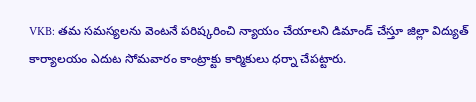VKB: తమ సమస్యలను వెంటనే పరిష్కరించి న్యాయం చేయాలని డిమాండ్ చేస్తూ జిల్లా విద్యుత్ కార్యాలయం ఎదుట సోమవారం కాంట్రాక్టు కార్మికులు ధర్నా చేపట్టారు.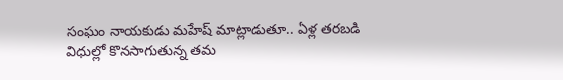సంఘం నాయకుడు మహేష్ మాట్లాడుతూ.. ఏళ్ల తరబడి విధుల్లో కొనసాగుతున్న తమ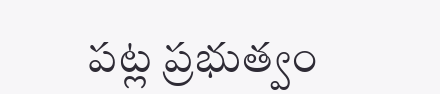పట్ల ప్రభుత్వం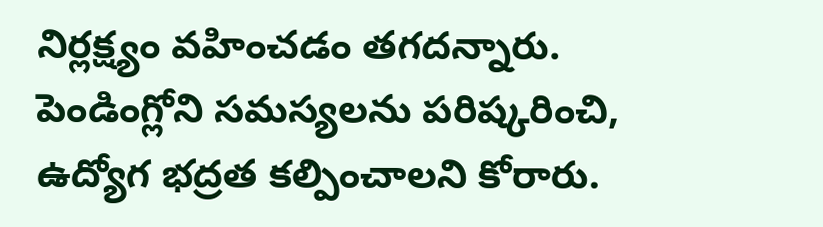నిర్లక్ష్యం వహించడం తగదన్నారు. పెండింగ్లోని సమస్యలను పరిష్కరించి, ఉద్యోగ భద్రత కల్పించాలని కోరారు.